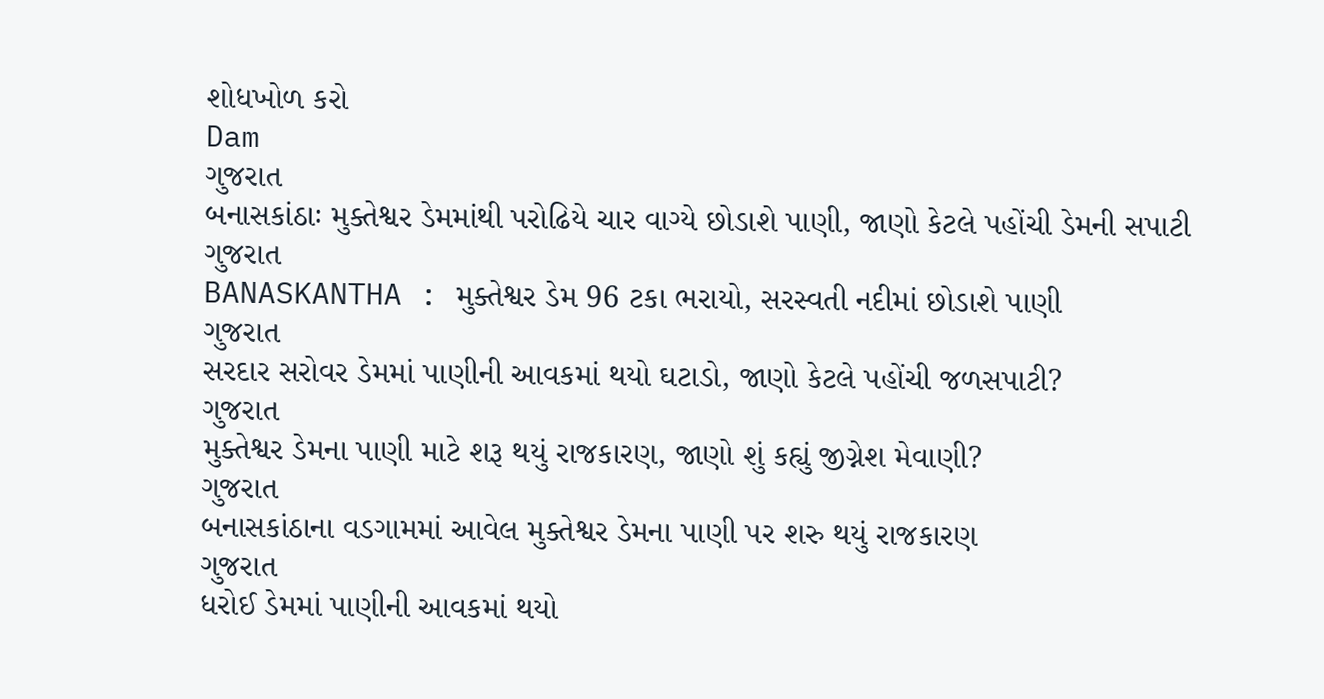શોધખોળ કરો
Dam
ગુજરાત
બનાસકાંઠાઃ મુક્તેશ્વર ડેમમાંથી પરોઢિયે ચાર વાગ્યે છોડાશે પાણી, જાણો કેટલે પહોંચી ડેમની સપાટી
ગુજરાત
BANASKANTHA : મુક્તેશ્વર ડેમ 96 ટકા ભરાયો, સરસ્વતી નદીમાં છોડાશે પાણી
ગુજરાત
સરદાર સરોવર ડેમમાં પાણીની આવકમાં થયો ઘટાડો, જાણો કેટલે પહોંચી જળસપાટી?
ગુજરાત
મુક્તેશ્વર ડેમના પાણી માટે શરૂ થયું રાજકારણ, જાણો શું કહ્યું જીગ્નેશ મેવાણી?
ગુજરાત
બનાસકાંઠાના વડગામમાં આવેલ મુક્તેશ્વર ડેમના પાણી પર શરુ થયું રાજકારણ
ગુજરાત
ધરોઈ ડેમમાં પાણીની આવકમાં થયો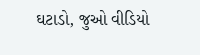ઘટાડો, જુઓ વીડિયો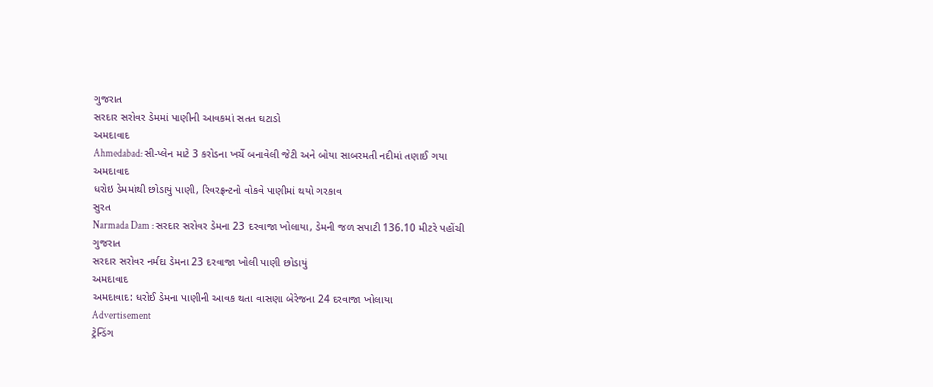ગુજરાત
સરદાર સરોવર ડેમમાં પાણીની આવકમાં સતત ઘટાડો
અમદાવાદ
Ahmedabad: સી-પ્લેન માટે 3 કરોડના ખર્ચે બનાવેલી જેટી અને બોયા સાબરમતી નદીમાં તણાઈ ગયા
અમદાવાદ
ધરોઇ ડેમમાંથી છોડાયું પાણી, રિવરફ્રન્ટનો વોકવે પાણીમાં થયો ગરકાવ
સુરત
Narmada Dam : સરદાર સરોવર ડેમના 23 દરવાજા ખોલાયા, ડેમની જળ સપાટી 136.10 મીટરે પહોંચી
ગુજરાત
સરદાર સરોવર નર્મદા ડેમના 23 દરવાજા ખોલી પાણી છોડાયું
અમદાવાદ
અમદાવાદ: ધરોઈ ડેમના પાણીની આવક થતા વાસણા બેરેજના 24 દરવાજા ખોલાયા
Advertisement
ટ્રેન્ડિંગ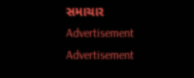સમાચાર
Advertisement
Advertisement